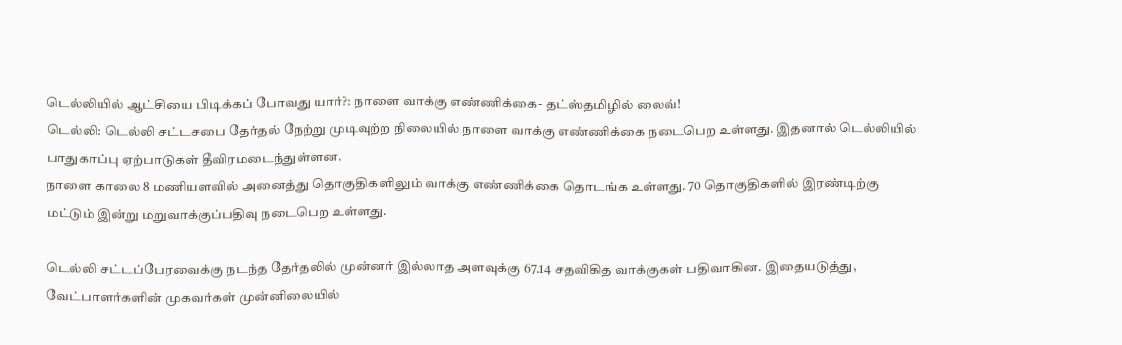டெல்லியில் ஆட்சியை பிடிக்கப் போவது யார்?: நாளை வாக்கு எண்ணிக்கை- தட்ஸ்தமிழில் லைவ்!
டெல்லி: டெல்லி சட்டசபை தேர்தல் நேற்று முடிவுற்ற நிலையில் நாளை வாக்கு எண்ணிக்கை நடைபெற உள்ளது. இதனால் டெல்லியில் பாதுகாப்பு ஏற்பாடுகள் தீவிரமடைந்துள்ளன.
நாளை காலை 8 மணியளவில் அனைத்து தொகுதிகளிலும் வாக்கு எண்ணிக்கை தொடங்க உள்ளது. 70 தொகுதிகளில் இரண்டிற்கு மட்டும் இன்று மறுவாக்குப்பதிவு நடைபெற உள்ளது.

டெல்லி சட்டப்பேரவைக்கு நடந்த தேர்தலில் முன்னர் இல்லாத அளவுக்கு 67.14 சதவிகித வாக்குகள் பதிவாகின. இதையடுத்து, வேட்பாளர்களின் முகவர்கள் முன்னிலையில்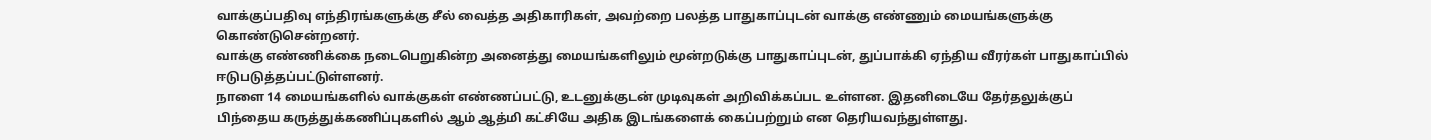வாக்குப்பதிவு எந்திரங்களுக்கு சீல் வைத்த அதிகாரிகள், அவற்றை பலத்த பாதுகாப்புடன் வாக்கு எண்ணும் மையங்களுக்கு கொண்டுசென்றனர்.
வாக்கு எண்ணிக்கை நடைபெறுகின்ற அனைத்து மையங்களிலும் மூன்றடுக்கு பாதுகாப்புடன், துப்பாக்கி ஏந்திய வீரர்கள் பாதுகாப்பில் ஈடுபடுத்தப்பட்டுள்ளனர்.
நாளை 14 மையங்களில் வாக்குகள் எண்ணப்பட்டு, உடனுக்குடன் முடிவுகள் அறிவிக்கப்பட உள்ளன. இதனிடையே தேர்தலுக்குப் பிந்தைய கருத்துக்கணிப்புகளில் ஆம் ஆத்மி கட்சியே அதிக இடங்களைக் கைப்பற்றும் என தெரியவந்துள்ளது.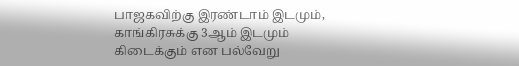பாஜகவிற்கு இரண்டாம் இடமும், காங்கிரசுக்கு 3ஆம் இடமும் கிடைக்கும் என பல்வேறு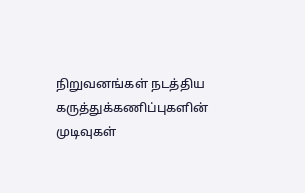நிறுவனங்கள் நடத்திய கருத்துக்கணிப்புகளின் முடிவுகள்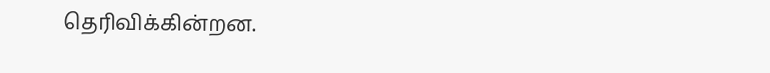தெரிவிக்கின்றன.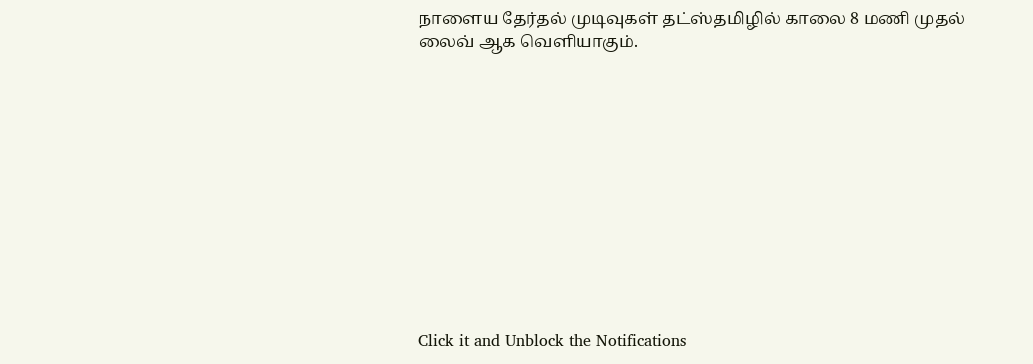நாளைய தேர்தல் முடிவுகள் தட்ஸ்தமிழில் காலை 8 மணி முதல் லைவ் ஆக வெளியாகும்.












Click it and Unblock the Notifications